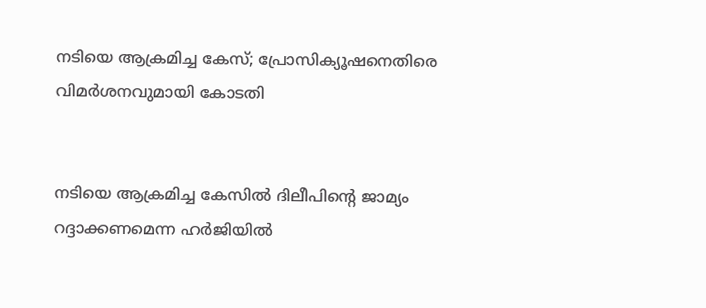നടിയെ ആക്രമിച്ച കേസ്; പ്രോസിക്യൂഷനെതിരെ വിമർശനവുമായി കോടതി


നടിയെ ആക്രമിച്ച കേസിൽ‍ ദിലീപിന്റെ ജാമ്യം റദ്ദാക്കണമെന്ന ഹർ‍ജിയിൽ‍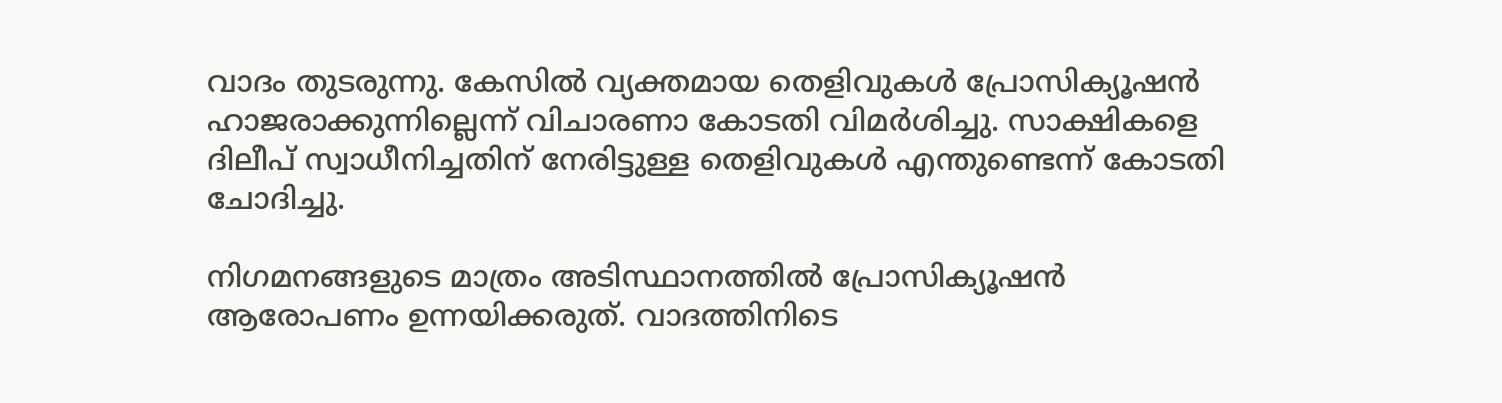വാദം തുടരുന്നു. കേസിൽ‍ വ്യക്തമായ തെളിവുകൾ‍ പ്രോസിക്യൂഷൻ ഹാജരാക്കുന്നില്ലെന്ന് വിചാരണാ കോടതി വിമർ‍ശിച്ചു. സാക്ഷികളെ ദിലീപ് സ്വാധീനിച്ചതിന് നേരിട്ടുള്ള തെളിവുകൾ‍ എന്തുണ്ടെന്ന് കോടതി ചോദിച്ചു.

നിഗമനങ്ങളുടെ മാത്രം അടിസ്ഥാനത്തിൽ‍ പ്രോസിക്യൂഷൻ ആരോപണം ഉന്നയിക്കരുത്. വാദത്തിനിടെ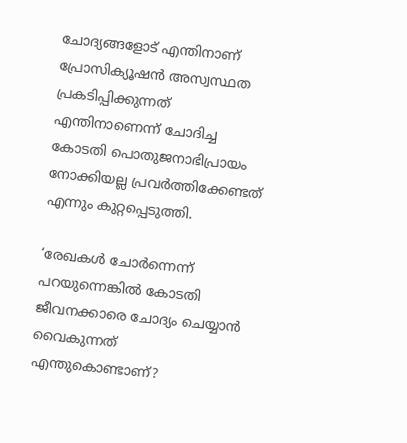ചോദ്യങ്ങളോട് എന്തിനാണ് പ്രോസിക്യൂഷൻ അസ്വസ്ഥത പ്രകടിപ്പിക്കുന്നത് എന്തിനാണെന്ന് ചോദിച്ച കോടതി പൊതുജനാഭിപ്രായം നോക്കിയല്ല പ്രവർ‍ത്തിക്കേണ്ടത് എന്നും കുറ്റപ്പെടുത്തി.

‘രേഖകൾ‍ ചോർ‍ന്നെന്ന് പറയുന്നെങ്കിൽ‍ കോടതി ജീവനക്കാരെ ചോദ്യം ചെയ്യാൻ വൈകുന്നത് എന്തുകൊണ്ടാണ്?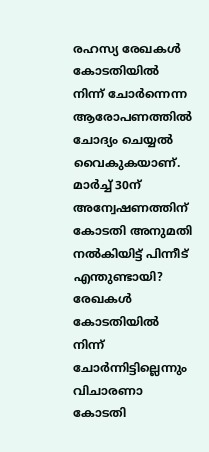രഹസ്യ രേഖകൾ‍ കോടതിയിൽ‍ നിന്ന് ചോർ‍ന്നെന്ന ആരോപണത്തിൽ‍ ചോദ്യം ചെയ്യൽ‍ വൈകുകയാണ്. മാർ‍ച്ച് 30ന് അന്വേഷണത്തിന് കോടതി അനുമതി നൽ‍കിയിട്ട് പിന്നീട് എന്തുണ്ടായി? രേഖകൾ‍ കോടതിയിൽ‍ നിന്ന് ചോർ‍ന്നിട്ടില്ലെന്നും വിചാരണാ കോടതി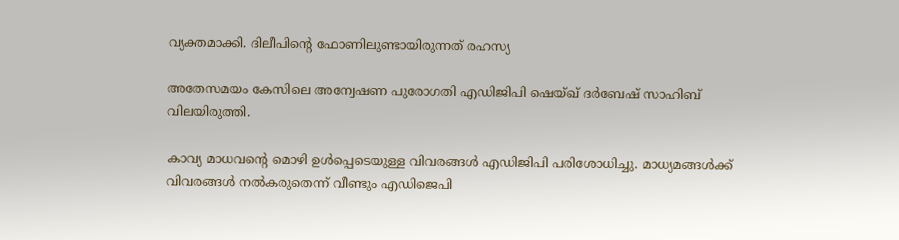വ്യക്തമാക്കി. ദിലീപിന്റെ ഫോണിലുണ്ടായിരുന്നത് രഹസ്യ

അതേസമയം കേസിലെ അന്വേഷണ പുരോഗതി എഡിജിപി ഷെയ്ഖ് ദർ‍ബേഷ് സാഹിബ് വിലയിരുത്തി.

കാവ്യ മാധവന്റെ മൊഴി ഉൾ‍പ്പെടെയുള്ള വിവരങ്ങൾ‍ എഡിജിപി പരിശോധിച്ചു. മാധ്യമങ്ങൾ‍ക്ക് വിവരങ്ങൾ‍ നൽ‍കരുതെന്ന് വീണ്ടും എഡിജെപി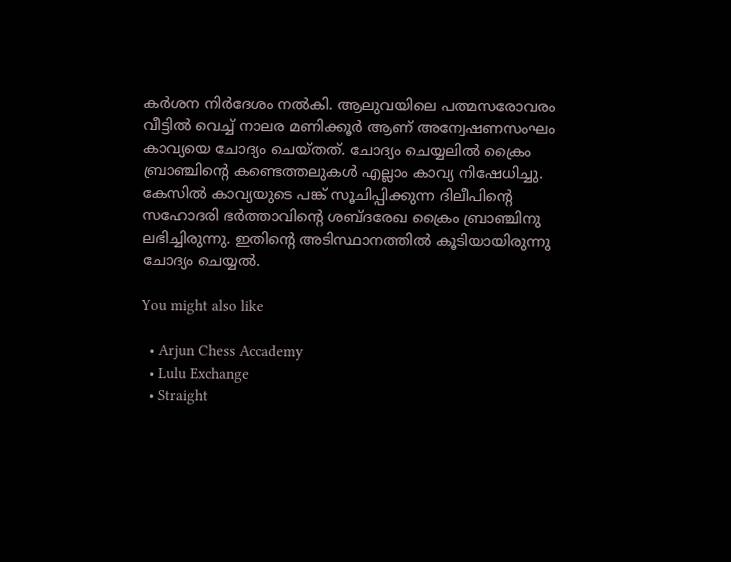കർ‍ശന നിർ‍ദേശം നൽ‍കി. ആലുവയിലെ പത്മസരോവരം വീട്ടിൽ‍ വെച്ച് നാലര മണിക്കൂർ‍ ആണ് അന്വേഷണസംഘം കാവ്യയെ ചോദ്യം ചെയ്തത്. ചോദ്യം ചെയ്യലിൽ‍ ക്രൈം ബ്രാഞ്ചിന്റെ കണ്ടെത്തലുകൾ‍ എല്ലാം കാവ്യ നിഷേധിച്ചു. കേസിൽ‍ കാവ്യയുടെ പങ്ക് സൂചിപ്പിക്കുന്ന ദിലീപിന്റെ സഹോദരി ഭർ‍ത്താവിന്റെ ശബ്ദരേഖ ക്രൈം ബ്രാഞ്ചിനു ലഭിച്ചിരുന്നു. ഇതിന്റെ അടിസ്ഥാനത്തിൽ‍ കൂടിയായിരുന്നു ചോദ്യം ചെയ്യൽ‍.

You might also like

  • Arjun Chess Accademy
  • Lulu Exchange
  • Straight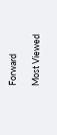Forward

Most Viewed